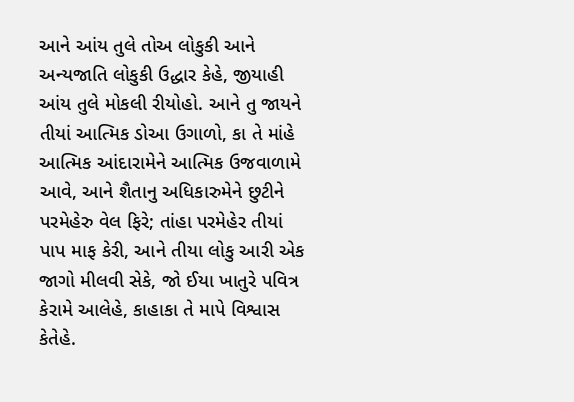આને આંય તુલે તોઅ લોકુકી આને અન્યજાતિ લોકુકી ઉદ્ધાર કેહે, જીયાહી આંય તુલે મોકલી રીયોહો. આને તુ જાયને તીયાં આત્મિક ડોઆ ઉગાળો, કા તે માંહે આત્મિક આંદારામેને આત્મિક ઉજવાળામે આવે, આને શૈતાનુ અધિકારુમેને છુટીને પરમેહેરુ વેલ ફિરે; તાંહા પરમેહેર તીયાં પાપ માફ કેરી, આને તીયા લોકુ આરી એક જાગો મીલવી સેકે, જો ઈયા ખાતુરે પવિત્ર કેરામે આલેહે, કાહાકા તે માપે વિશ્વાસ કેતેહે.